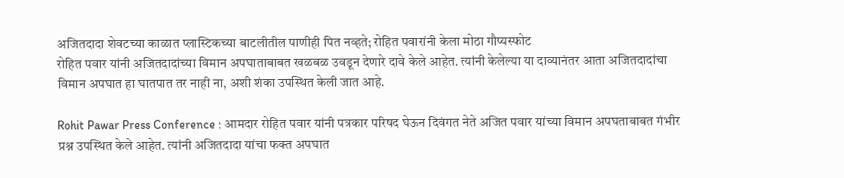अजितदादा शेवटच्या काळात प्लास्टिकच्या बाटलीतील पाणीही पित नव्हते; रोहित पवारांनी केला मोठा गौप्यस्फोट
रोहित पवार यांनी अजितदादांच्या विमान अपघाताबाबत खळबळ उवडून देणारे दावे केले आहेत. त्यांनी केलेल्या या दाव्यानंतर आता अजितदादांचा विमान अपघात हा घातपात तर नाही ना, अशी शंका उपस्थित केली जात आहे.

Rohit Pawar Press Conference : आमदार रोहित पवार यांनी पत्रकार परिषद घेऊन दिवंगत नेते अजित पवार यांच्या विमान अपघताबाबत गंभीर प्रश्न उपस्थित केले आहेत. त्यांनी अजितदादा यांचा फक्त अपघात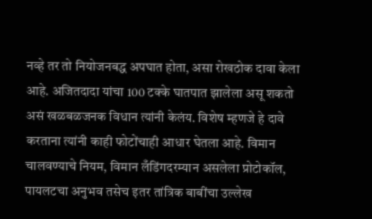नव्हे तर तो नियोजनबद्ध अपघात होता, असा रोखठोक दावा केला आहे. अजितदादा यांचा 100 टक्के घातपात झालेला असू शकतो असं खळबळजनक विधान त्यांनी केलंय. विशेष म्हणजे हे दावे करताना त्यांनी काही फोटोंचाही आधार घेतला आहे. विमान चालवण्याचे नियम, विमान लँडिंगदरम्यान असलेला प्रोटोकॉल, पायलटचा अनुभव तसेच इतर तांत्रिक बाबींचा उल्लेख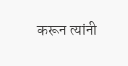करून त्यांनी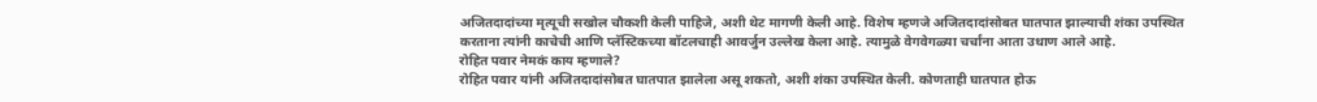अजितदादांच्या मृत्यूची सखोल चौकशी केली पाहिजे, अशी थेट मागणी केली आहे. विशेष म्हणजे अजितदादांसोबत घातपात झाल्याची शंका उपस्थित करताना त्यांनी काचेची आणि प्लॅस्टिकच्या बॉटलचाही आवर्जुन उल्लेख केला आहे. त्यामुळे वेगवेगळ्या चर्चांना आता उधाण आले आहे.
रोहित पवार नेमकं काय म्हणाले?
रोहित पवार यांनी अजितदादांसोबत घातपात झालेला असू शकतो, अशी शंका उपस्थित केली. कोणताही घातपात होऊ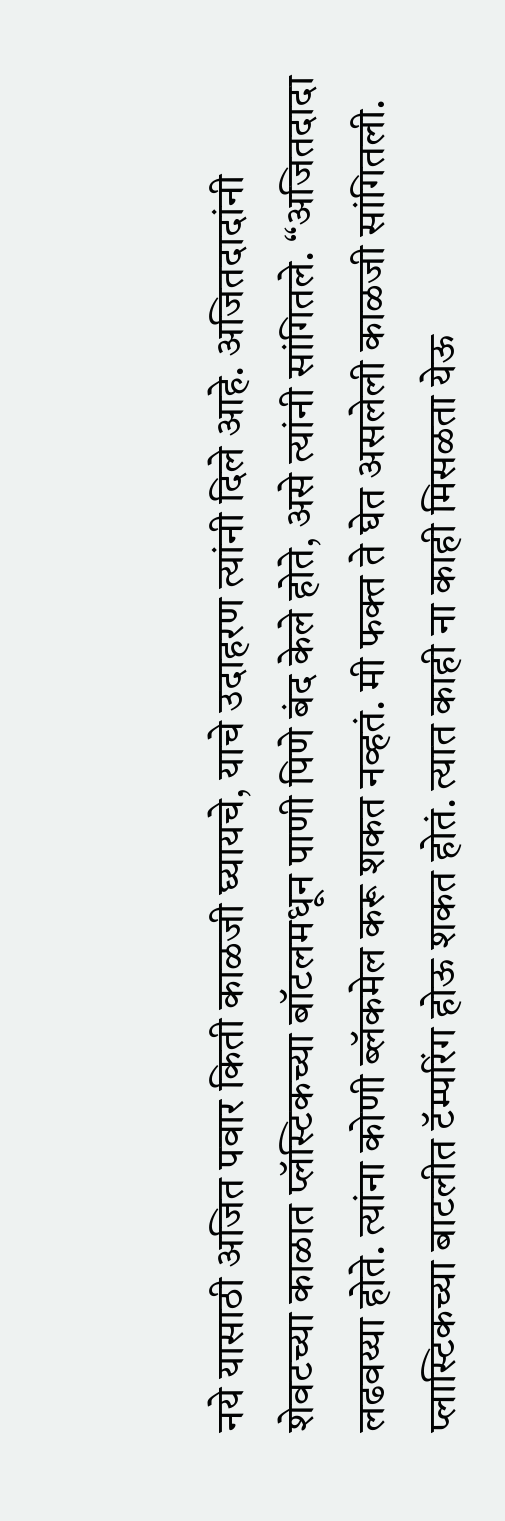नये यासाठी अजित पवार किती काळजी घ्यायचे, याचे उदाहरण त्यांनी दिले आहे. अजितदादांनी शेवटच्या काळात प्लॅस्टिकच्या बॉटलमधून पाणी पिणे बंद केले होते, असे त्यांनी सांगितले. “अजितदादा लढवय्या होते. त्यांना कोणी ब्लॅकमेल करू शकत नव्हतं. मी फक्त ते घेत असलेली काळजी सांगितली. प्लास्टिकच्या बाटलीत टॅम्परिंग होऊ शकत होतं. त्यात काही ना काही मिसळता येऊ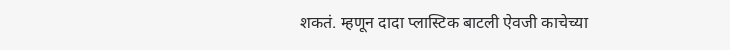शकतं. म्हणून दादा प्लास्टिक बाटली ऐवजी काचेच्या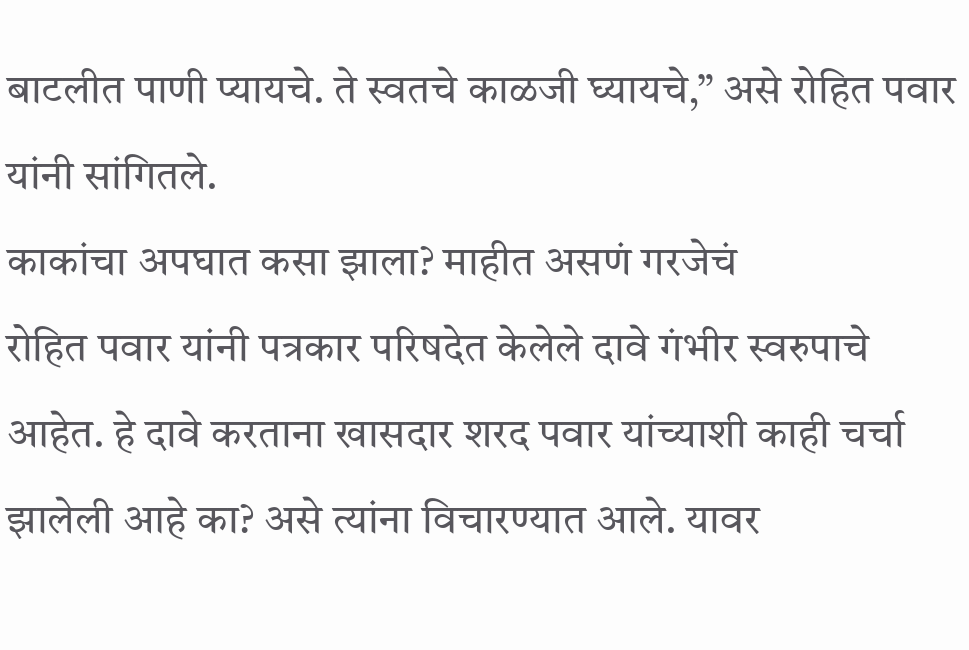बाटलीत पाणी प्यायचे. ते स्वतचे काळजी घ्यायचे,” असे रोहित पवार यांनी सांगितले.
काकांचा अपघात कसा झाला? माहीत असणं गरजेचं
रोहित पवार यांनी पत्रकार परिषदेत केलेले दावे गंभीर स्वरुपाचे आहेत. हे दावे करताना खासदार शरद पवार यांच्याशी काही चर्चा झालेली आहे का? असे त्यांना विचारण्यात आले. यावर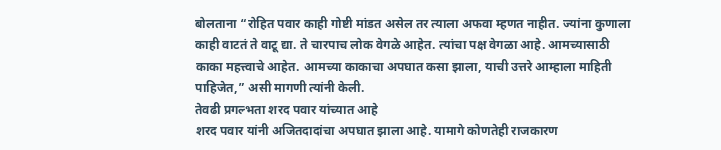बोलताना “रोहित पवार काही गोष्टी मांडत असेल तर त्याला अफवा म्हणत नाहीत. ज्यांना कुणाला काही वाटतं ते वाटू द्या. ते चारपाच लोक वेगळे आहेत. त्यांचा पक्ष वेगळा आहे. आमच्यासाठी काका महत्त्वाचे आहेत. आमच्या काकाचा अपघात कसा झाला, याची उत्तरे आम्हाला माहिती पाहिजेत,” असी मागणी त्यांनी केली.
तेवढी प्रगल्भता शरद पवार यांच्यात आहे
शरद पवार यांनी अजितदादांचा अपघात झाला आहे. यामागे कोणतेही राजकारण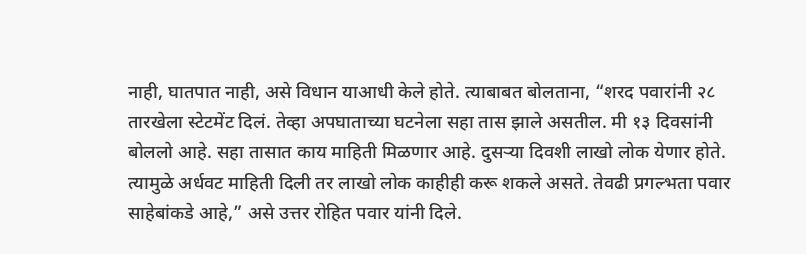नाही, घातपात नाही, असे विधान याआधी केले होते. त्याबाबत बोलताना, “शरद पवारांनी २८ तारखेला स्टेटमेंट दिलं. तेव्हा अपघाताच्या घटनेला सहा तास झाले असतील. मी १३ दिवसांनी बोललो आहे. सहा तासात काय माहिती मिळणार आहे. दुसऱ्या दिवशी लाखो लोक येणार होते. त्यामुळे अर्धवट माहिती दिली तर लाखो लोक काहीही करू शकले असते. तेवढी प्रगल्भता पवार साहेबांकडे आहे,” असे उत्तर रोहित पवार यांनी दिले.